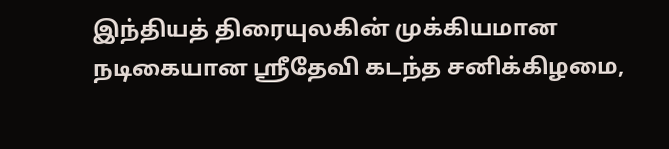இந்தியத் திரையுலகின் முக்கியமான நடிகையான ஸ்ரீதேவி கடந்த சனிக்கிழமை,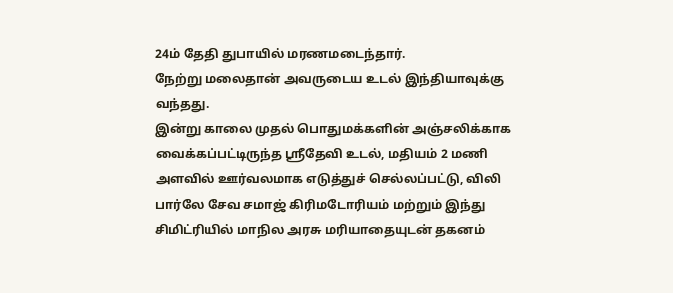24ம் தேதி துபாயில் மரணமடைந்தார்.
நேற்று மலைதான் அவருடைய உடல் இந்தியாவுக்கு வந்தது.
இன்று காலை முதல் பொதுமக்களின் அஞ்சலிக்காக வைக்கப்பட்டிருந்த ஸ்ரீதேவி உடல், மதியம் 2 மணி அளவில் ஊர்வலமாக எடுத்துச் செல்லப்பட்டு, விலி பார்லே சேவ சமாஜ் கிரிமடோரியம் மற்றும் இந்து சிமிட்ரியில் மாநில அரசு மரியாதையுடன் தகனம்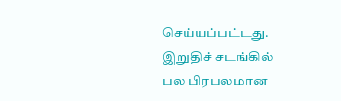செய்யப்பட்டது.
இறுதிச் சடங்கில் பல பிரபலமான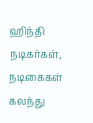ஹிந்தி நடிகர்கள், நடிகைகள் கலந்து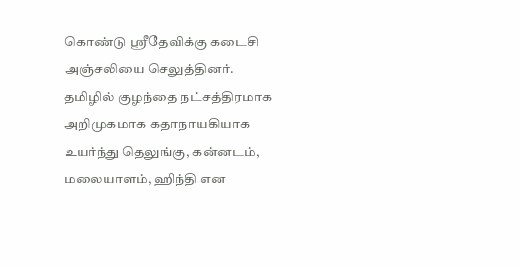கொண்டு ஸ்ரீதேவிக்கு கடைசி அஞ்சலியை செலுத்தினர்.
தமிழில் குழந்தை நட்சத்திரமாக அறிமுகமாக கதாநாயகியாக உயர்ந்து தெலுங்கு, கன்னடம், மலையாளம், ஹிந்தி என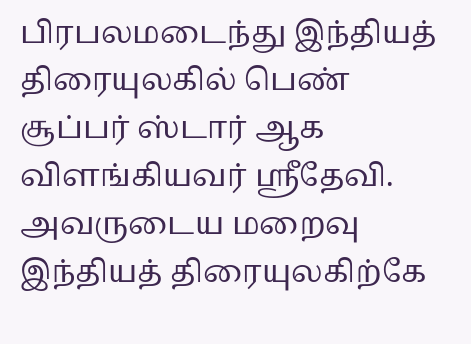பிரபலமடைந்து இந்தியத் திரையுலகில் பெண் சூப்பர் ஸ்டார் ஆக விளங்கியவர் ஸ்ரீதேவி.
அவருடைய மறைவு இந்தியத் திரையுலகிற்கே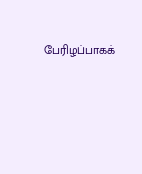பேரிழப்பாகக்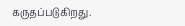கருதப்படுகிறது.